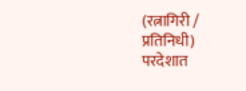(रत्नागिरी / प्रतिनिधी)
परदेशात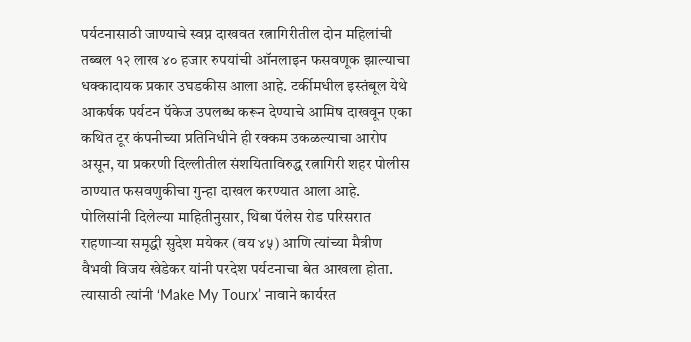पर्यटनासाठी जाण्याचे स्वप्न दाखवत रत्नागिरीतील दोन महिलांची तब्बल १२ लाख ४० हजार रुपयांची ऑनलाइन फसवणूक झाल्याचा धक्कादायक प्रकार उघडकीस आला आहे. टर्कीमधील इस्तंबूल येथे आकर्षक पर्यटन पॅकेज उपलब्ध करून देण्याचे आमिष दाखवून एका कथित टूर कंपनीच्या प्रतिनिधीने ही रक्कम उकळल्याचा आरोप असून, या प्रकरणी दिल्लीतील संशयिताविरुद्ध रत्नागिरी शहर पोलीस ठाण्यात फसवणुकीचा गुन्हा दाखल करण्यात आला आहे.
पोलिसांनी दिलेल्या माहितीनुसार, थिबा पॅलेस रोड परिसरात राहणाऱ्या समृद्धी सुदेश मयेकर (वय ४५) आणि त्यांच्या मैत्रीण वैभवी विजय खेडेकर यांनी परदेश पर्यटनाचा बेत आखला होता. त्यासाठी त्यांनी ‘Make My Tourx’ नावाने कार्यरत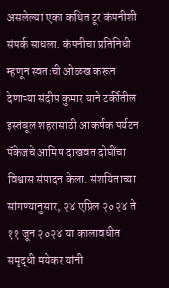असलेल्या एका कथित टूर कंपनीशी संपर्क साधला. कंपनीचा प्रतिनिधी म्हणून स्वतःची ओळख करून देणाऱ्या संदीप कुमार याने टर्कीतील इस्तंबूल शहरासाठी आकर्षक पर्यटन पॅकेजचे आमिष दाखवत दोघींचा विश्वास संपादन केला. संशयिताच्या सांगण्यानुसार, २४ एप्रिल २०२४ ते ११ जून २०२४ या कालावधीत समृद्धी मयेकर यांनी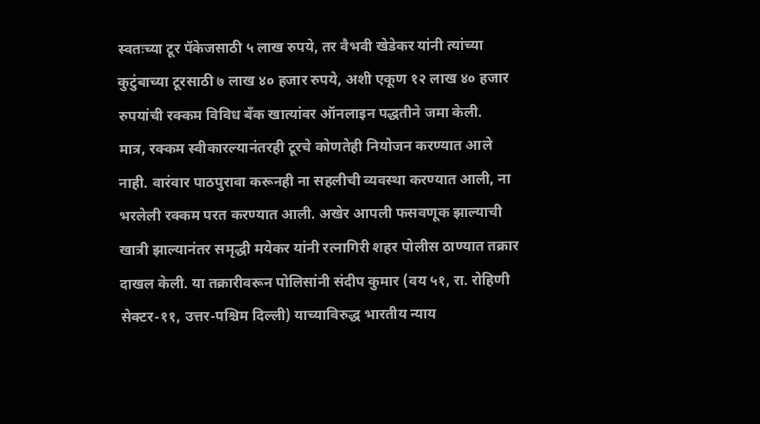स्वतःच्या टूर पॅकेजसाठी ५ लाख रुपये, तर वैभवी खेडेकर यांनी त्यांच्या कुटुंबाच्या टूरसाठी ७ लाख ४० हजार रुपये, अशी एकूण १२ लाख ४० हजार रुपयांची रक्कम विविध बँक खात्यांवर ऑनलाइन पद्धतीने जमा केली.
मात्र, रक्कम स्वीकारल्यानंतरही टूरचे कोणतेही नियोजन करण्यात आले नाही. वारंवार पाठपुरावा करूनही ना सहलीची व्यवस्था करण्यात आली, ना भरलेली रक्कम परत करण्यात आली. अखेर आपली फसवणूक झाल्याची खात्री झाल्यानंतर समृद्धी मयेकर यांनी रत्नागिरी शहर पोलीस ठाण्यात तक्रार दाखल केली. या तक्रारीवरून पोलिसांनी संदीप कुमार (वय ५१, रा. रोहिणी सेक्टर-११, उत्तर-पश्चिम दिल्ली) याच्याविरुद्ध भारतीय न्याय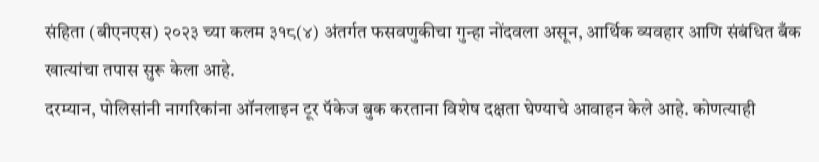संहिता (बीएनएस) २०२३ च्या कलम ३१८(४) अंतर्गत फसवणुकीचा गुन्हा नोंदवला असून, आर्थिक व्यवहार आणि संबंधित बँक खात्यांचा तपास सुरू केला आहे.
दरम्यान, पोलिसांनी नागरिकांना ऑनलाइन टूर पॅकेज बुक करताना विशेष दक्षता घेण्याचे आवाहन केले आहे. कोणत्याही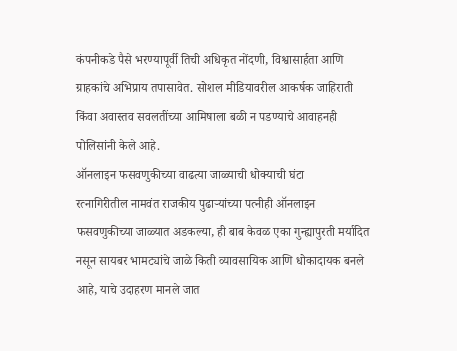कंपनीकडे पैसे भरण्यापूर्वी तिची अधिकृत नोंदणी, विश्वासार्हता आणि ग्राहकांचे अभिप्राय तपासावेत. सोशल मीडियावरील आकर्षक जाहिराती किंवा अवास्तव सवलतींच्या आमिषाला बळी न पडण्याचे आवाहनही पोलिसांनी केले आहे.
ऑनलाइन फसवणुकीच्या वाढत्या जाळ्याची धोक्याची घंटा
रत्नागिरीतील नामवंत राजकीय पुढाऱ्यांच्या पत्नीही ऑनलाइन फसवणुकीच्या जाळ्यात अडकल्या, ही बाब केवळ एका गुन्ह्यापुरती मर्यादित नसून सायबर भामट्यांचे जाळे किती व्यावसायिक आणि धोकादायक बनले आहे, याचे उदाहरण मानले जात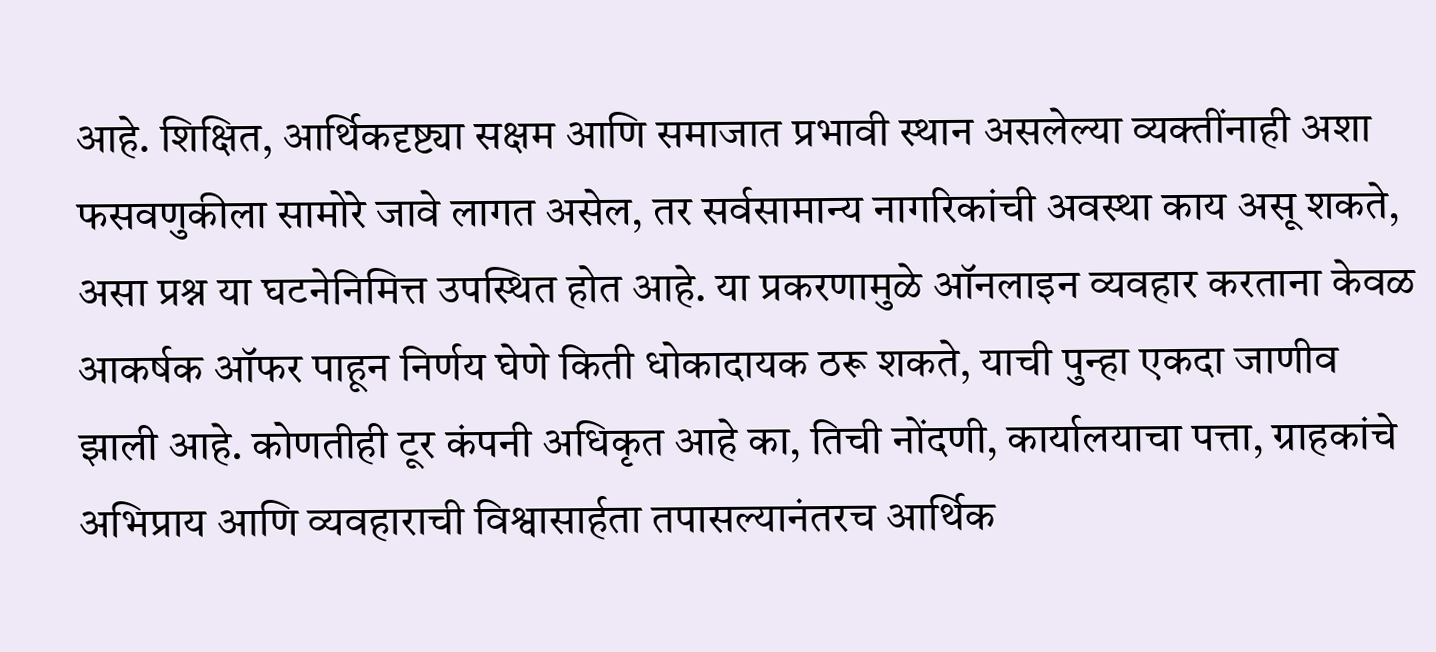आहे. शिक्षित, आर्थिकदृष्ट्या सक्षम आणि समाजात प्रभावी स्थान असलेल्या व्यक्तींनाही अशा फसवणुकीला सामोरे जावे लागत असेल, तर सर्वसामान्य नागरिकांची अवस्था काय असू शकते, असा प्रश्न या घटनेनिमित्त उपस्थित होत आहे. या प्रकरणामुळे ऑनलाइन व्यवहार करताना केवळ आकर्षक ऑफर पाहून निर्णय घेणे किती धोकादायक ठरू शकते, याची पुन्हा एकदा जाणीव झाली आहे. कोणतीही टूर कंपनी अधिकृत आहे का, तिची नोंदणी, कार्यालयाचा पत्ता, ग्राहकांचे अभिप्राय आणि व्यवहाराची विश्वासार्हता तपासल्यानंतरच आर्थिक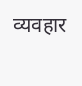व्यवहार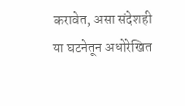करावेत, असा संदेशही या घटनेतून अधोरेखित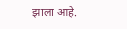झाला आहे.